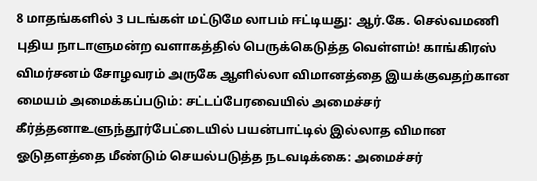8 மாதங்களில் 3 படங்கள் மட்டுமே லாபம் ஈட்டியது: ஆர்.கே. செல்வமணி புதிய நாடாளுமன்ற வளாகத்தில் பெருக்கெடுத்த வெள்ளம்! காங்கிரஸ் விமர்சனம் சோழவரம் அருகே ஆளில்லா விமானத்தை இயக்குவதற்கான மையம் அமைக்கப்படும்: சட்டப்பேரவையில் அமைச்சர் கீர்த்தனாஉளுந்தூர்பேட்டையில் பயன்பாட்டில் இல்லாத விமான ஓடுதளத்தை மீண்டும் செயல்படுத்த நடவடிக்கை: அமைச்சர்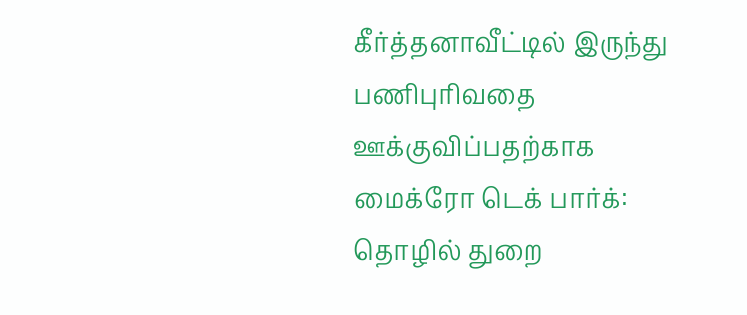கீர்த்தனாவீட்டில் இருந்து பணிபுரிவதை ஊக்குவிப்பதற்காக மைக்ரோ டெக் பார்க்: தொழில் துறை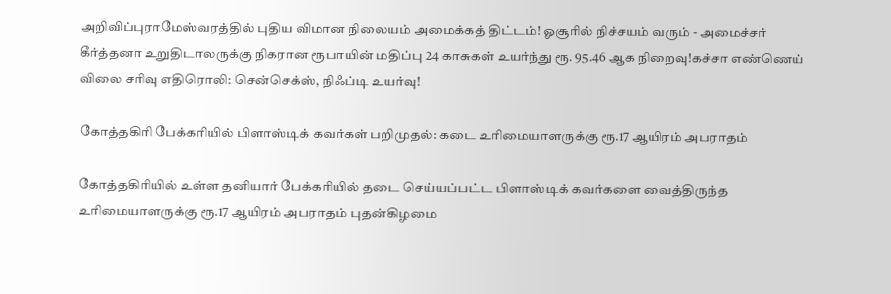அறிவிப்புராமேஸ்வரத்தில் புதிய விமான நிலையம் அமைக்கத் திட்டம்! ஓசூரில் நிச்சயம் வரும் - அமைச்சர் கீர்த்தனா உறுதிடாலருக்கு நிகரான ரூபாயின் மதிப்பு 24 காசுகள் உயர்ந்து ரூ. 95.46 ஆக நிறைவு!கச்சா எண்ணெய் விலை சரிவு எதிரொலி: சென்செக்ஸ், நிஃப்டி உயர்வு!

கோத்தகிரி பேக்கரியில் பிளாஸ்டிக் கவர்கள் பறிமுதல்: கடை உரிமையாளருக்கு ரூ.17 ஆயிரம் அபராதம்

கோத்தகிரியில் உள்ள தனியார் பேக்கரியில் தடை செய்யப்பட்ட பிளாஸ்டிக் கவர்களை வைத்திருந்த உரிமையாளருக்கு ரூ.17 ஆயிரம் அபராதம் புதன்கிழமை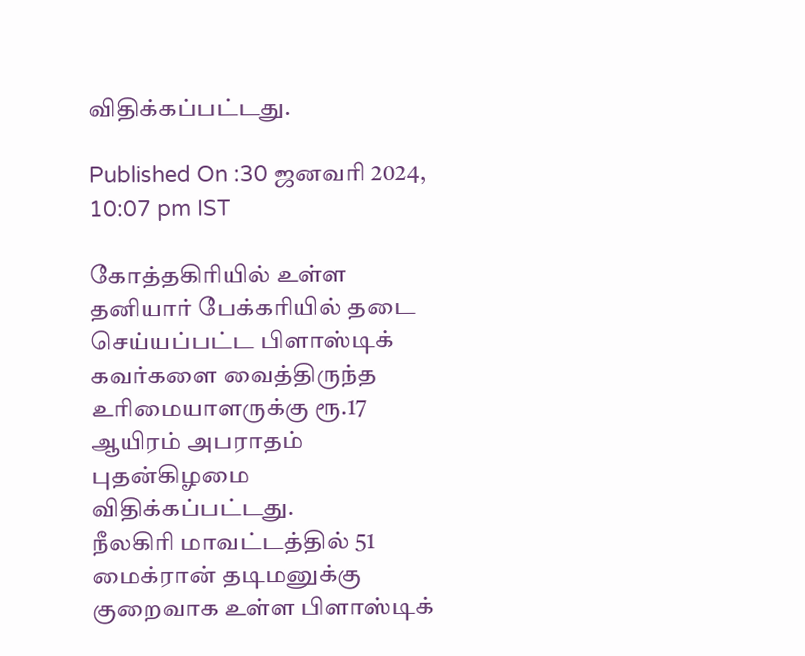விதிக்கப்பட்டது.

Published On :30 ஜனவரி 2024, 10:07 pm IST

கோத்தகிரியில் உள்ள தனியார் பேக்கரியில் தடை செய்யப்பட்ட பிளாஸ்டிக் கவர்களை வைத்திருந்த உரிமையாளருக்கு ரூ.17 ஆயிரம் அபராதம் புதன்கிழமை விதிக்கப்பட்டது.
நீலகிரி மாவட்டத்தில் 51 மைக்ரான் தடிமனுக்கு குறைவாக உள்ள பிளாஸ்டிக்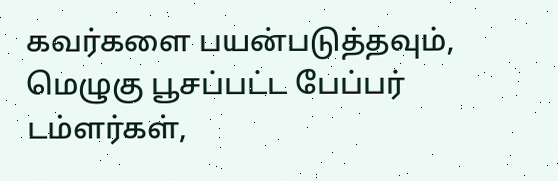கவர்களை பயன்படுத்தவும், மெழுகு பூசப்பட்ட பேப்பர் டம்ளர்கள்,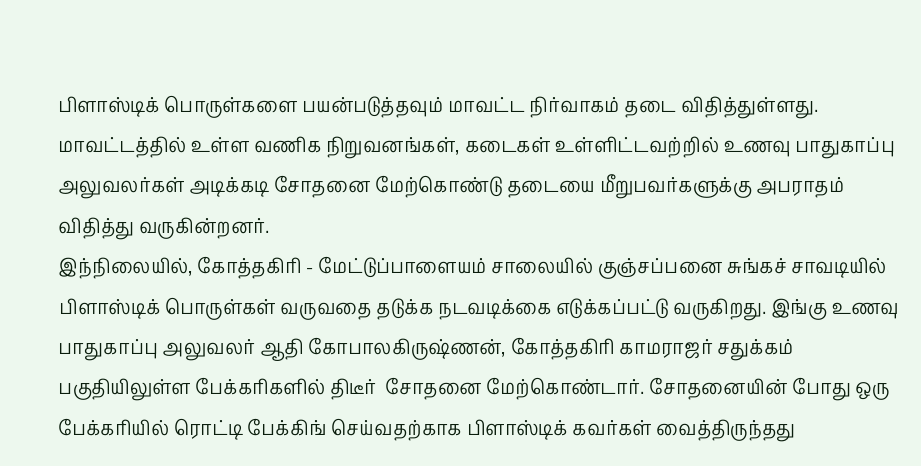பிளாஸ்டிக் பொருள்களை பயன்படுத்தவும் மாவட்ட நிர்வாகம் தடை விதித்துள்ளது. மாவட்டத்தில் உள்ள வணிக நிறுவனங்கள், கடைகள் உள்ளிட்டவற்றில் உணவு பாதுகாப்பு அலுவலர்கள் அடிக்கடி சோதனை மேற்கொண்டு தடையை மீறுபவர்களுக்கு அபராதம் விதித்து வருகின்றனர்.
இந்நிலையில், கோத்தகிரி - மேட்டுப்பாளையம் சாலையில் குஞ்சப்பனை சுங்கச் சாவடியில் பிளாஸ்டிக் பொருள்கள் வருவதை தடுக்க நடவடிக்கை எடுக்கப்பட்டு வருகிறது. இங்கு உணவு பாதுகாப்பு அலுவலர் ஆதி கோபாலகிருஷ்ணன், கோத்தகிரி காமராஜர் சதுக்கம் பகுதியிலுள்ள பேக்கரிகளில் திடீர்  சோதனை மேற்கொண்டார். சோதனையின் போது ஒரு பேக்கரியில் ரொட்டி பேக்கிங் செய்வதற்காக பிளாஸ்டிக் கவர்கள் வைத்திருந்தது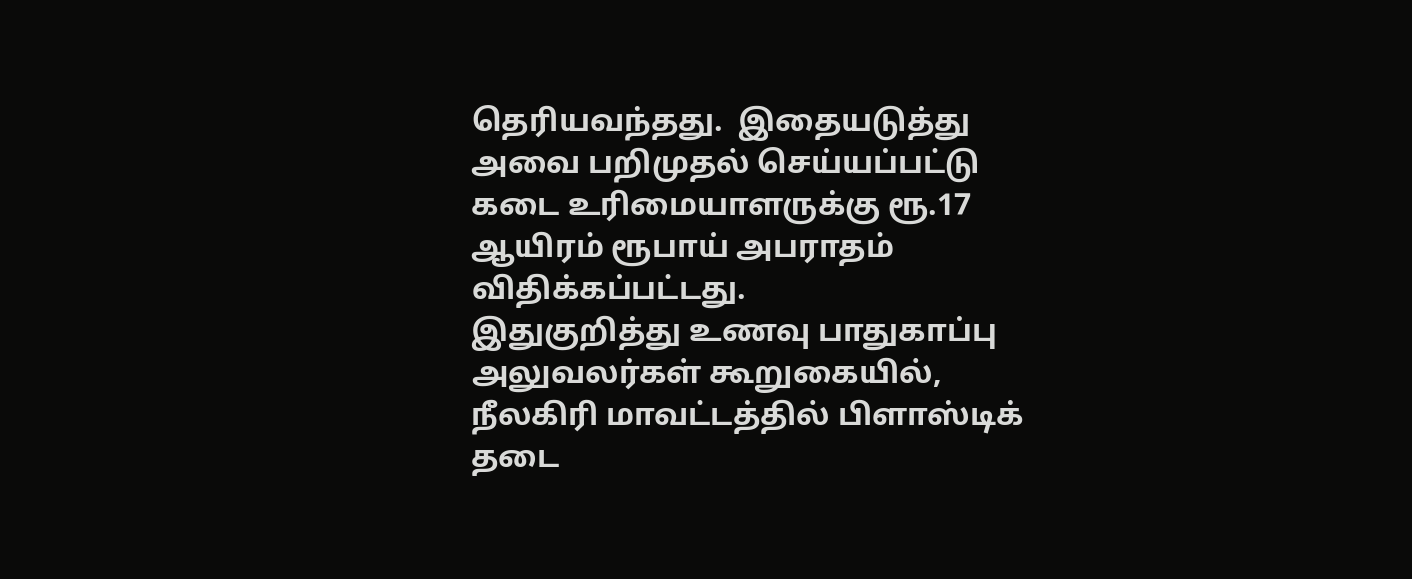தெரியவந்தது.  இதையடுத்து அவை பறிமுதல் செய்யப்பட்டு கடை உரிமையாளருக்கு ரூ.17 ஆயிரம் ரூபாய் அபராதம் விதிக்கப்பட்டது.
இதுகுறித்து உணவு பாதுகாப்பு அலுவலர்கள் கூறுகையில், நீலகிரி மாவட்டத்தில் பிளாஸ்டிக் தடை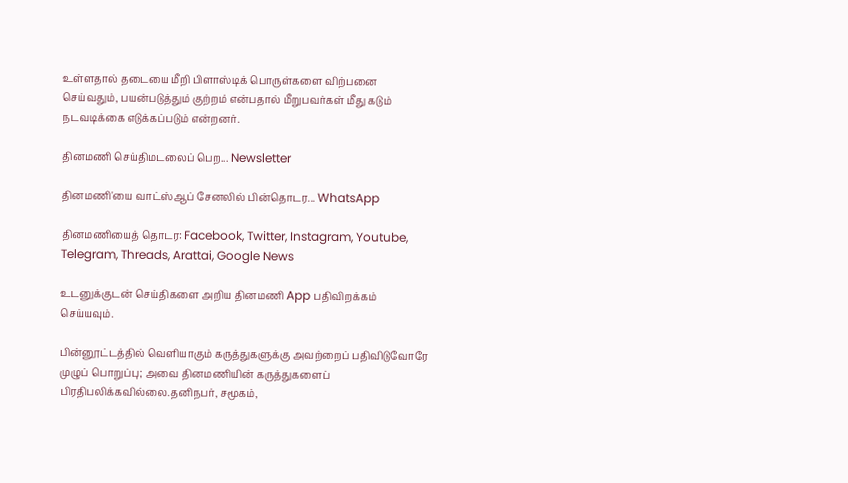உள்ளதால் தடையை மீறி பிளாஸ்டிக் பொருள்களை விற்பனை செய்வதும், பயன்படுத்தும் குற்றம் என்பதால் மீறுபவர்கள் மீது கடும் நடவடிக்கை எடுக்கப்படும் என்றனர்.

தினமணி செய்திமடலைப் பெற... Newsletter

தினமணி'யை வாட்ஸ்ஆப் சேனலில் பின்தொடர... WhatsApp

தினமணியைத் தொடர: Facebook, Twitter, Instagram, Youtube, Telegram, Threads, Arattai, Google News

உடனுக்குடன் செய்திகளை அறிய தினமணி App பதிவிறக்கம் செய்யவும்.

பின்னூட்டத்தில் வெளியாகும் கருத்துகளுக்கு அவற்றைப் பதிவிடுவோரே முழுப் பொறுப்பு; அவை தினமணியின் கருத்துகளைப் பிரதிபலிக்கவில்லை.தனிநபர், சமூகம்,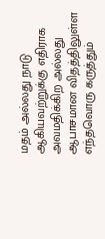மதம் அல்லது நாடு ஆகியவற்றுக்கு எதிராக அவமதிக்கிற அல்லது ஆபாசமான விதத்திலுள்ள எந்தவொரு கருத்தும்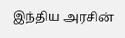இந்திய அரசின்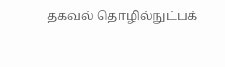தகவல் தொழில்நுட்பக்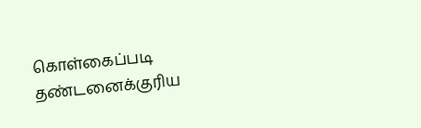கொள்கைப்படி தண்டனைக்குரிய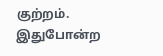குற்றம். இதுபோன்ற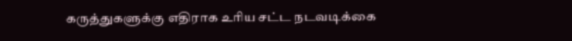கருத்துகளுக்கு எதிராக உரிய சட்ட நடவடிக்கை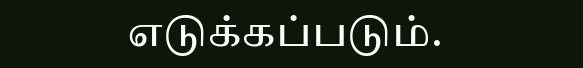எடுக்கப்படும்.